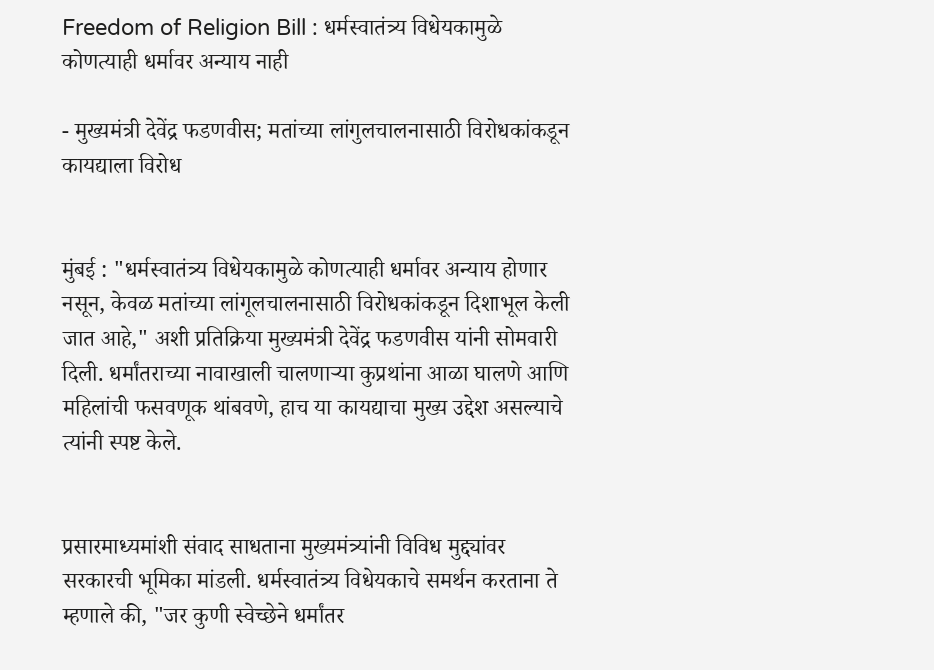Freedom of Religion Bill : धर्मस्वातंत्र्य विधेयकामुळे कोणत्याही धर्मावर अन्याय नाही

- मुख्यमंत्री देवेंद्र फडणवीस; मतांच्या लांगुलचालनासाठी विरोधकांकडून कायद्याला विरोध


मुंबई : "धर्मस्वातंत्र्य विधेयकामुळे कोणत्याही धर्मावर अन्याय होणार नसून, केवळ मतांच्या लांगूलचालनासाठी विरोधकांकडून दिशाभूल केली जात आहे," अशी प्रतिक्रिया मुख्यमंत्री देवेंद्र फडणवीस यांनी सोमवारी दिली. धर्मांतराच्या नावाखाली चालणाऱ्या कुप्रथांना आळा घालणे आणि महिलांची फसवणूक थांबवणे, हाच या कायद्याचा मुख्य उद्देश असल्याचे त्यांनी स्पष्ट केले.


प्रसारमाध्यमांशी संवाद साधताना मुख्यमंत्र्यांनी विविध मुद्द्यांवर सरकारची भूमिका मांडली. धर्मस्वातंत्र्य विधेयकाचे समर्थन करताना ते म्हणाले की, "जर कुणी स्वेच्छेने धर्मांतर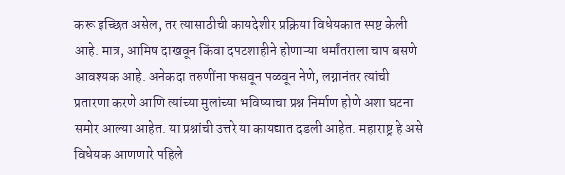करू इच्छित असेल, तर त्यासाठीची कायदेशीर प्रक्रिया विधेयकात स्पष्ट केली आहे. मात्र, आमिष दाखवून किंवा दपटशाहीने होणाऱ्या धर्मांतराला चाप बसणे आवश्यक आहे. अनेकदा तरुणींना फसवून पळवून नेणे, लग्नानंतर त्यांची प्रतारणा करणे आणि त्यांच्या मुलांच्या भविष्याचा प्रश्न निर्माण होणे अशा घटना समोर आल्या आहेत. या प्रश्नांची उत्तरे या कायद्यात दडली आहेत. महाराष्ट्र हे असे विधेयक आणणारे पहिले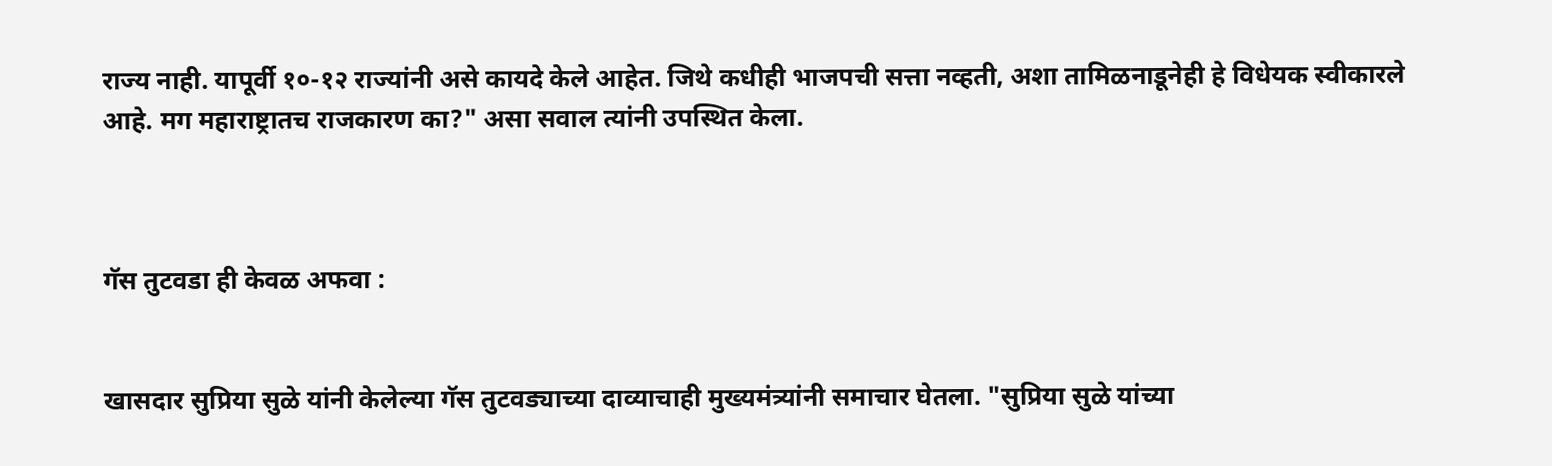राज्य नाही. यापूर्वी १०-१२ राज्यांनी असे कायदे केले आहेत. जिथे कधीही भाजपची सत्ता नव्हती, अशा तामिळनाडूनेही हे विधेयक स्वीकारले आहे. मग महाराष्ट्रातच राजकारण का?" असा सवाल त्यांनी उपस्थित केला.



गॅस तुटवडा ही केवळ अफवा :


खासदार सुप्रिया सुळे यांनी केलेल्या गॅस तुटवड्याच्या दाव्याचाही मुख्यमंत्र्यांनी समाचार घेतला. "सुप्रिया सुळे यांच्या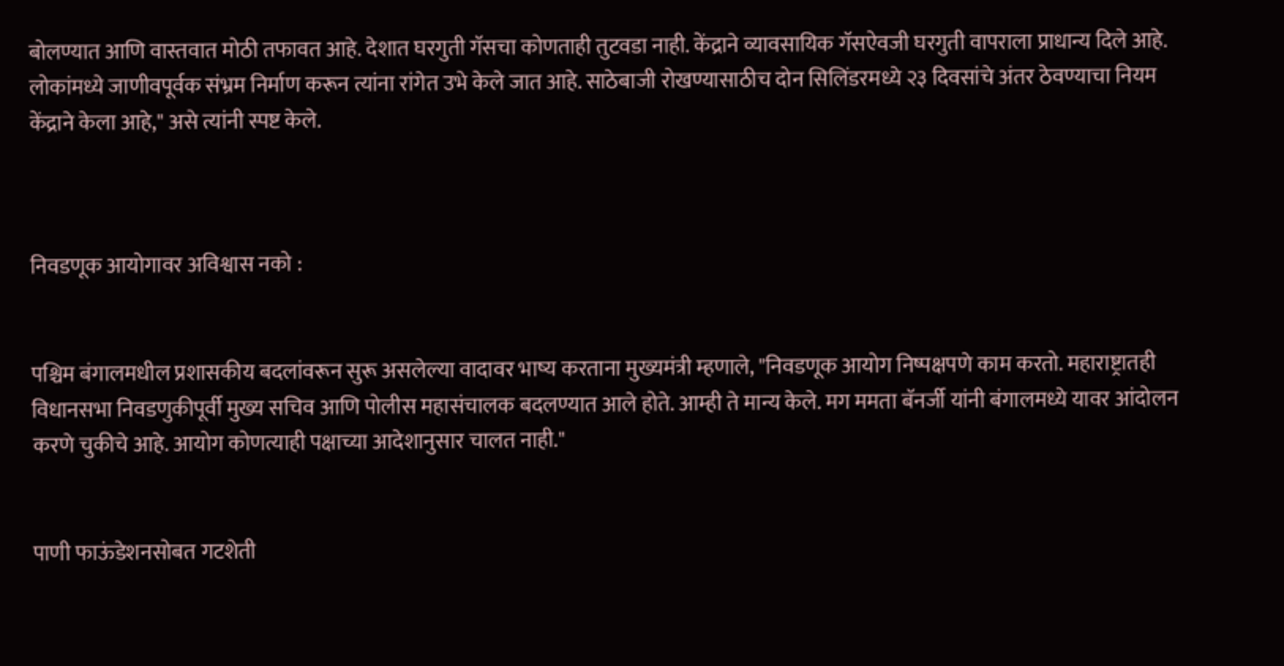बोलण्यात आणि वास्तवात मोठी तफावत आहे. देशात घरगुती गॅसचा कोणताही तुटवडा नाही. केंद्राने व्यावसायिक गॅसऐवजी घरगुती वापराला प्राधान्य दिले आहे. लोकांमध्ये जाणीवपूर्वक संभ्रम निर्माण करून त्यांना रांगेत उभे केले जात आहे. साठेबाजी रोखण्यासाठीच दोन सिलिंडरमध्ये २३ दिवसांचे अंतर ठेवण्याचा नियम केंद्राने केला आहे," असे त्यांनी स्पष्ट केले.



निवडणूक आयोगावर अविश्वास नको :


पश्चिम बंगालमधील प्रशासकीय बदलांवरून सुरू असलेल्या वादावर भाष्य करताना मुख्यमंत्री म्हणाले, "निवडणूक आयोग निष्पक्षपणे काम करतो. महाराष्ट्रातही विधानसभा निवडणुकीपूर्वी मुख्य सचिव आणि पोलीस महासंचालक बदलण्यात आले होते. आम्ही ते मान्य केले. मग ममता बॅनर्जी यांनी बंगालमध्ये यावर आंदोलन करणे चुकीचे आहे. आयोग कोणत्याही पक्षाच्या आदेशानुसार चालत नाही."


पाणी फाऊंडेशनसोबत गटशेती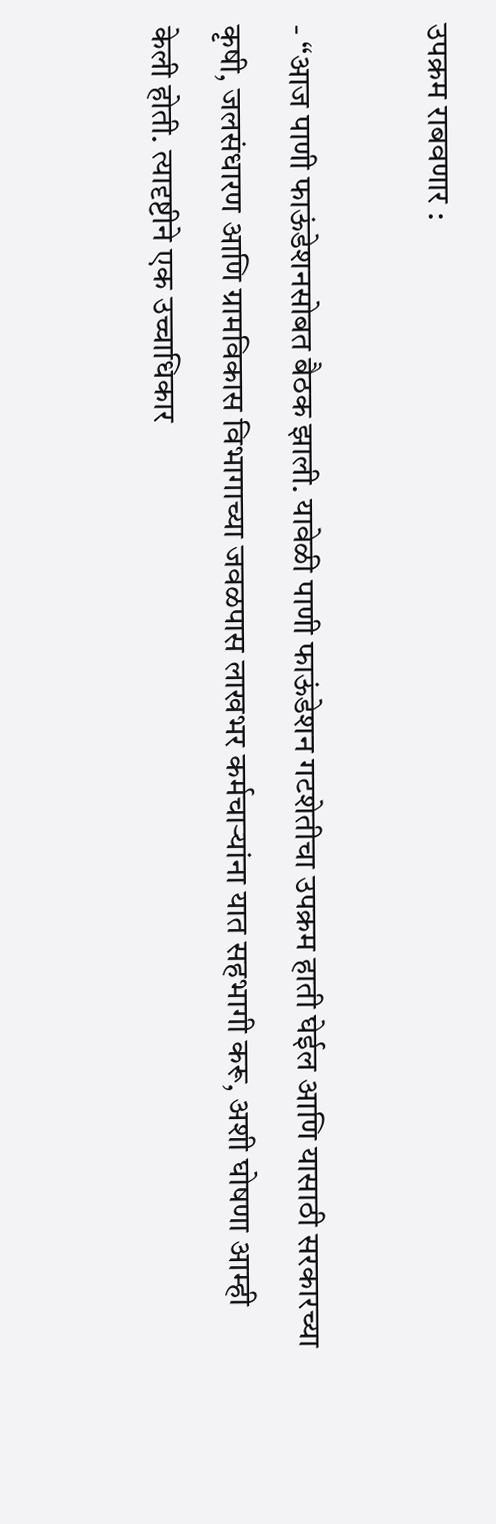उपक्रम राबवणार :

- “आज पाणी फाऊंडेशनसोबत बैठक झाली. यावेळी पाणी फाऊंडेशन गटशेतीचा उपक्रम हाती घेईल आणि यासाठी सरकारच्या कृषी, जलसंधारण आणि ग्रामविकास विभागाच्या जवळपास लाखभर कर्मचाऱ्यांना यात सहभागी करू, अशी घोषणा आम्ही केली होती. त्यादृष्टीने एक उच्चाधिकार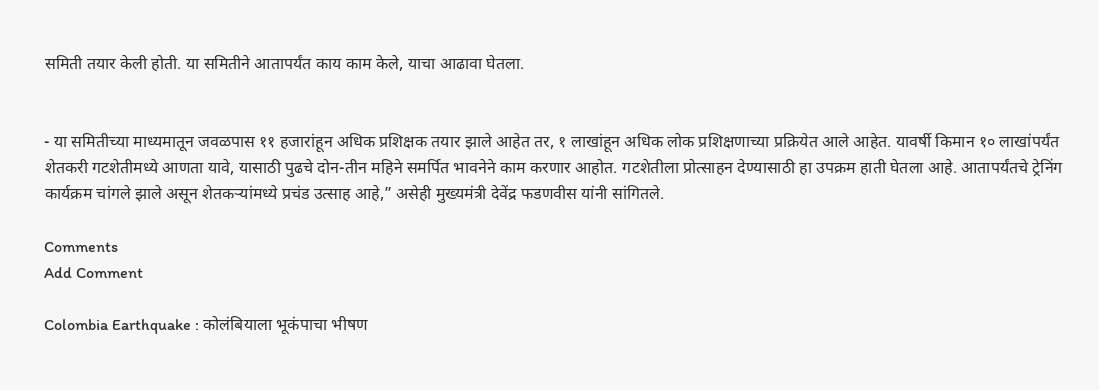समिती तयार केली होती. या समितीने आतापर्यंत काय काम केले, याचा आढावा घेतला.


- या समितीच्या माध्यमातून जवळपास ११ हजारांहून अधिक प्रशिक्षक तयार झाले आहेत तर, १ लाखांहून अधिक लोक प्रशिक्षणाच्या प्रक्रियेत आले आहेत. यावर्षी किमान १० लाखांपर्यंत शेतकरी गटशेतीमध्ये आणता यावे, यासाठी पुढचे दोन-तीन महिने समर्पित भावनेने काम करणार आहोत. गटशेतीला प्रोत्साहन देण्यासाठी हा उपक्रम हाती घेतला आहे. आतापर्यंतचे ट्रेनिंग कार्यक्रम चांगले झाले असून शेतकऱ्यांमध्ये प्रचंड उत्साह आहे,” असेही मुख्यमंत्री देवेंद्र फडणवीस यांनी सांगितले.

Comments
Add Comment

Colombia Earthquake : कोलंबियाला भूकंपाचा भीषण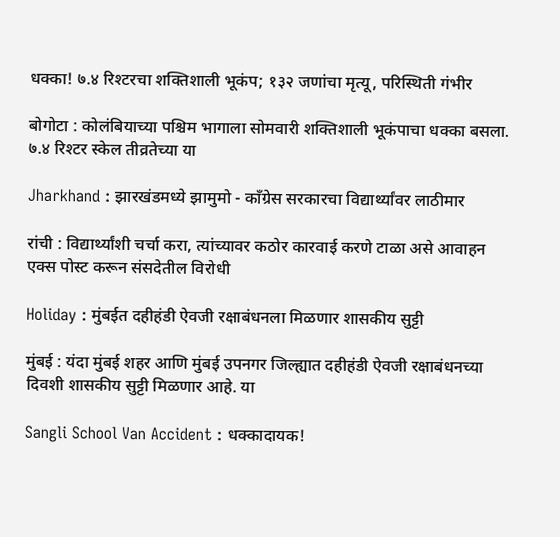धक्का! ७.४ रिश्टरचा शक्तिशाली भूकंप; १३२ जणांचा मृत्यू, परिस्थिती गंभीर

बोगोटा : कोलंबियाच्या पश्चिम भागाला सोमवारी शक्तिशाली भूकंपाचा धक्का बसला. ७.४ रिश्टर स्केल तीव्रतेच्या या

Jharkhand : झारखंडमध्ये झामुमो - काँग्रेस सरकारचा विद्यार्थ्यांवर लाठीमार

रांची : विद्यार्थ्यांशी चर्चा करा, त्यांच्यावर कठोर कारवाई करणे टाळा असे आवाहन एक्स पोस्ट करून संसदेतील विरोधी

Holiday : मुंबईत दहीहंडी ऐवजी रक्षाबंधनला मिळणार शासकीय सुट्टी

मुंबई : यंदा मुंबई शहर आणि मुंबई उपनगर जिल्ह्यात दहीहंडी ऐवजी रक्षाबंधनच्या दिवशी शासकीय सुट्टी मिळणार आहे. या

Sangli School Van Accident : धक्कादायक!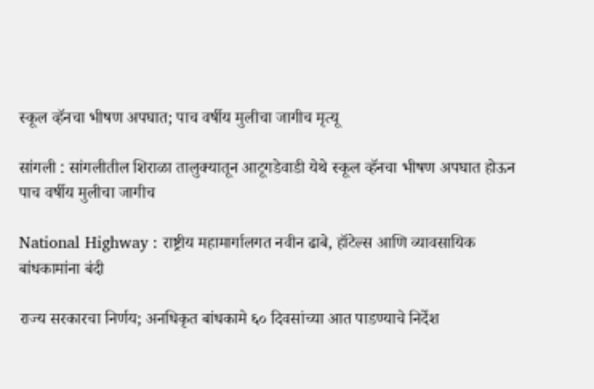स्कूल व्हॅनचा भीषण अपघात; पाच वर्षीय मुलीचा जागीच मृत्यू

सांगली : सांगलीतील शिराळा तालुक्यातून आटूगडेवाडी येथे स्कूल व्हॅनचा भीषण अपघात होऊन पाच वर्षीय मुलीचा जागीच

National Highway : राष्ट्रीय महामार्गालगत नवीन ढाबे, हॉटेल्स आणि व्यावसायिक बांधकामांना बंदी

राज्य सरकारचा निर्णय; अनधिकृत बांधकामे ६० दिवसांच्या आत पाडण्याचे निर्देश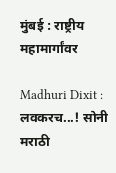मुंबई : राष्ट्रीय महामार्गांवर

Madhuri Dixit : लवकरच...! सोनी मराठी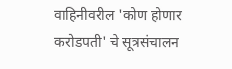वाहिनीवरील 'कोण होणार करोडपती' चे सूत्रसंचालन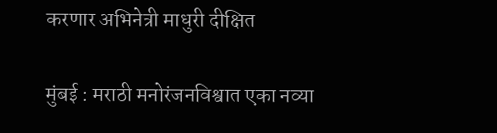करणार अभिनेत्री माधुरी दीक्षित

मुंबई : मराठी मनोरंजनविश्वात एका नव्या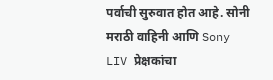पर्वाची सुरुवात होत आहे. सोनी मराठी वाहिनी आणि Sony LIV प्रेक्षकांचा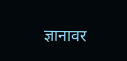ज्ञानावर